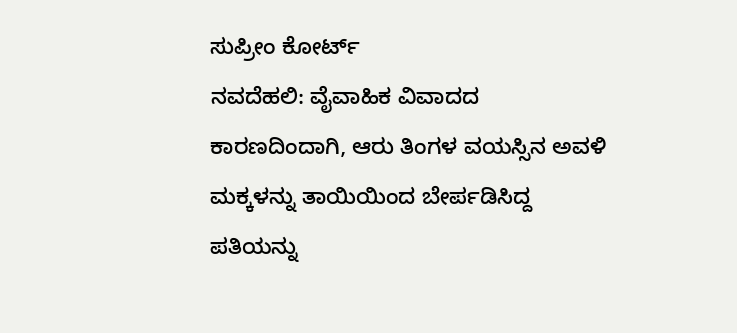ಸುಪ್ರೀಂ ಕೋರ್ಟ್
ನವದೆಹಲಿ: ವೈವಾಹಿಕ ವಿವಾದದ ಕಾರಣದಿಂದಾಗಿ, ಆರು ತಿಂಗಳ ವಯಸ್ಸಿನ ಅವಳಿ ಮಕ್ಕಳನ್ನು ತಾಯಿಯಿಂದ ಬೇರ್ಪಡಿಸಿದ್ದ ಪತಿಯನ್ನು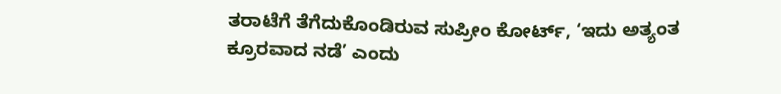ತರಾಟೆಗೆ ತೆಗೆದುಕೊಂಡಿರುವ ಸುಪ್ರೀಂ ಕೋರ್ಟ್, ‘ಇದು ಅತ್ಯಂತ ಕ್ರೂರವಾದ ನಡೆ’ ಎಂದು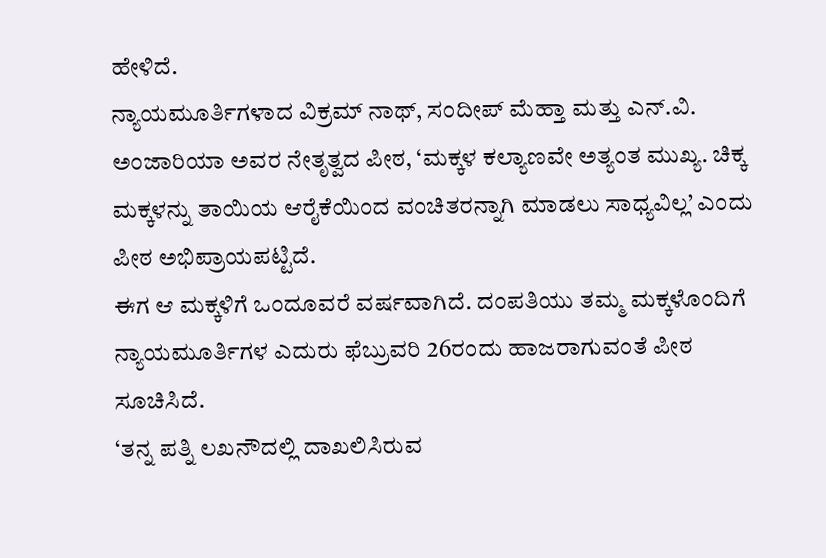ಹೇಳಿದೆ.
ನ್ಯಾಯಮೂರ್ತಿಗಳಾದ ವಿಕ್ರಮ್ ನಾಥ್, ಸಂದೀಪ್ ಮೆಹ್ತಾ ಮತ್ತು ಎನ್.ವಿ. ಅಂಜಾರಿಯಾ ಅವರ ನೇತೃತ್ವದ ಪೀಠ, ‘ಮಕ್ಕಳ ಕಲ್ಯಾಣವೇ ಅತ್ಯಂತ ಮುಖ್ಯ. ಚಿಕ್ಕ ಮಕ್ಕಳನ್ನು ತಾಯಿಯ ಆರೈಕೆಯಿಂದ ವಂಚಿತರನ್ನಾಗಿ ಮಾಡಲು ಸಾಧ್ಯವಿಲ್ಲ’ ಎಂದು ಪೀಠ ಅಭಿಪ್ರಾಯಪಟ್ಟಿದೆ.
ಈಗ ಆ ಮಕ್ಕಳಿಗೆ ಒಂದೂವರೆ ವರ್ಷವಾಗಿದೆ. ದಂಪತಿಯು ತಮ್ಮ ಮಕ್ಕಳೊಂದಿಗೆ ನ್ಯಾಯಮೂರ್ತಿಗಳ ಎದುರು ಫೆಬ್ರುವರಿ 26ರಂದು ಹಾಜರಾಗುವಂತೆ ಪೀಠ ಸೂಚಿಸಿದೆ.
‘ತನ್ನ ಪತ್ನಿ ಲಖನೌದಲ್ಲಿ ದಾಖಲಿಸಿರುವ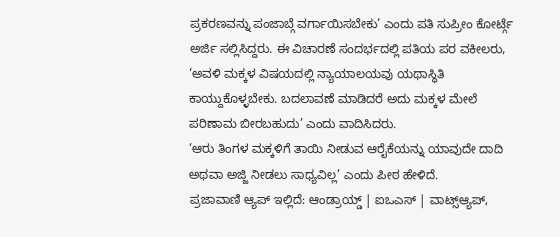ಪ್ರಕರಣವನ್ನು ಪಂಜಾಬ್ಗೆ ವರ್ಗಾಯಿಸಬೇಕು’ ಎಂದು ಪತಿ ಸುಪ್ರೀಂ ಕೋರ್ಟ್ಗೆ ಅರ್ಜಿ ಸಲ್ಲಿಸಿದ್ದರು. ಈ ವಿಚಾರಣೆ ಸಂದರ್ಭದಲ್ಲಿ ಪತಿಯ ಪರ ವಕೀಲರು, ‘ಅವಳಿ ಮಕ್ಕಳ ವಿಷಯದಲ್ಲಿ ನ್ಯಾಯಾಲಯವು ಯಥಾಸ್ಥಿತಿ ಕಾಯ್ದುಕೊಳ್ಳಬೇಕು. ಬದಲಾವಣೆ ಮಾಡಿದರೆ ಅದು ಮಕ್ಕಳ ಮೇಲೆ ಪರಿಣಾಮ ಬೀರಬಹುದು’ ಎಂದು ವಾದಿಸಿದರು.
‘ಆರು ತಿಂಗಳ ಮಕ್ಕಳಿಗೆ ತಾಯಿ ನೀಡುವ ಆರೈಕೆಯನ್ನು ಯಾವುದೇ ದಾದಿ ಅಥವಾ ಅಜ್ಜಿ ನೀಡಲು ಸಾಧ್ಯವಿಲ್ಲ’ ಎಂದು ಪೀಠ ಹೇಳಿದೆ.
ಪ್ರಜಾವಾಣಿ ಆ್ಯಪ್ ಇಲ್ಲಿದೆ: ಆಂಡ್ರಾಯ್ಡ್ | ಐಒಎಸ್ | ವಾಟ್ಸ್ಆ್ಯಪ್,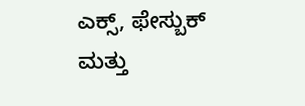ಎಕ್ಸ್, ಫೇಸ್ಬುಕ್ ಮತ್ತು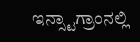ಇನ್ಸ್ಟಾಗ್ರಾಂನಲ್ಲಿ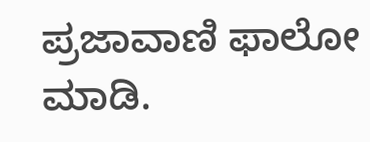ಪ್ರಜಾವಾಣಿ ಫಾಲೋ ಮಾಡಿ.